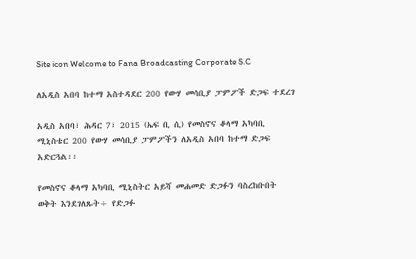Site icon Welcome to Fana Broadcasting Corporate S.C

ለአዲስ አበባ ከተማ አስተዳደር 200 የውሃ መሳቢያ ፓምፖች ድጋፍ ተደረገ

አዲስ አበባ፣ ሕዳር 7፣ 2015 (ኤፍ ቢ ሲ) የመስኖና ቆላማ አካባቢ ሚኒስቴር 200 የውሃ መሳቢያ ፓምፖችን ለአዲስ አበባ ከተማ ድጋፍ አድርጓል፡፡

የመስኖና ቆላማ አካባቢ ሚኒስትር አይሻ መሐመድ ድጋፉን ባስረከቡበት ወቅት እንደገለጹት÷ የድጋፉ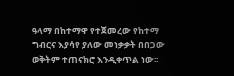ዓላማ በከተማዋ የተጀመረው የከተማ ግብርና እያሳየ ያለው መነቃቃት በበጋው ወቅትም ተጠናክሮ እንዲቀጥል ነው፡፡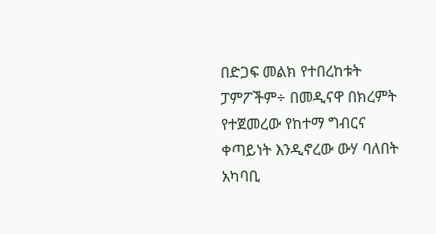በድጋፍ መልክ የተበረከቱት ፓምፖችም÷ በመዲናዋ በክረምት የተጀመረው የከተማ ግብርና ቀጣይነት እንዲኖረው ውሃ ባለበት አካባቢ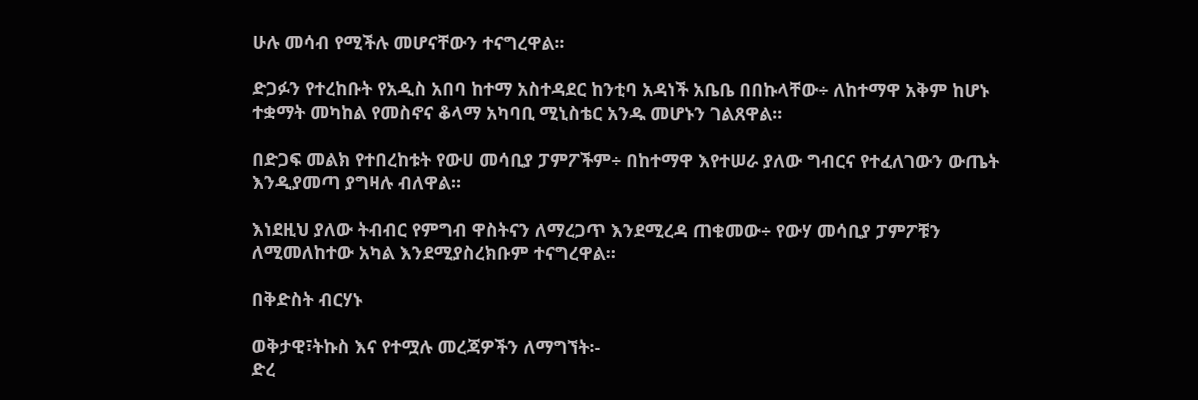ሁሉ መሳብ የሚችሉ መሆናቸውን ተናግረዋል፡፡

ድጋፉን የተረከቡት የአዲስ አበባ ከተማ አስተዳደር ከንቲባ አዳነች አቤቤ በበኩላቸው÷ ለከተማዋ አቅም ከሆኑ ተቋማት መካከል የመስኖና ቆላማ አካባቢ ሚኒስቴር አንዱ መሆኑን ገልጸዋል፡፡

በድጋፍ መልክ የተበረከቱት የውሀ መሳቢያ ፓምፖችም÷ በከተማዋ እየተሠራ ያለው ግብርና የተፈለገውን ውጤት እንዲያመጣ ያግዛሉ ብለዋል።

እነደዚህ ያለው ትብብር የምግብ ዋስትናን ለማረጋጥ እንደሚረዳ ጠቁመው÷ የውሃ መሳቢያ ፓምፖቹን ለሚመለከተው አካል እንደሚያስረክቡም ተናግረዋል።

በቅድስት ብርሃኑ

ወቅታዊ፣ትኩስ እና የተሟሉ መረጃዎችን ለማግኘት፡-
ድረ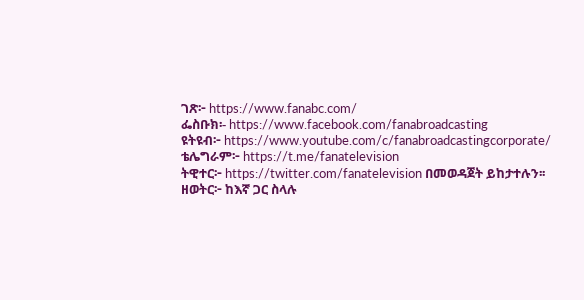ገጽ፦ https://www.fanabc.com/
ፌስቡክ፡- https://www.facebook.com/fanabroadcasting
ዩትዩብ፦ https://www.youtube.com/c/fanabroadcastingcorporate/
ቴሌግራም፦ https://t.me/fanatelevision
ትዊተር፦ https://twitter.com/fanatelevision በመወዳጀት ይከታተሉን፡፡
ዘወትር፦ ከእኛ ጋር ስላሉ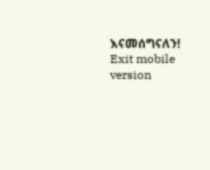እናመሰግናለን!
Exit mobile version